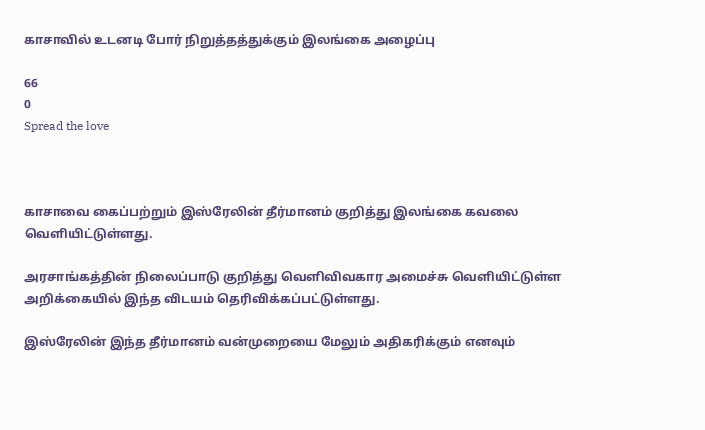காசாவில் உடனடி போர் நிறுத்தத்துக்கும் இலங்கை அழைப்பு

66
0
Spread the love



காசாவை கைப்பற்றும் இஸ்ரேலின் தீர்மானம் குறித்து இலங்கை கவலை வெளியிட்டுள்ளது.

அரசாங்கத்தின் நிலைப்பாடு குறித்து வெளிவிவகார அமைச்சு வெளியிட்டுள்ள அறிக்கையில் இந்த விடயம் தெரிவிக்கப்பட்டுள்ளது.

இஸ்ரேலின் இந்த தீர்மானம் வன்முறையை மேலும் அதிகரிக்கும் எனவும்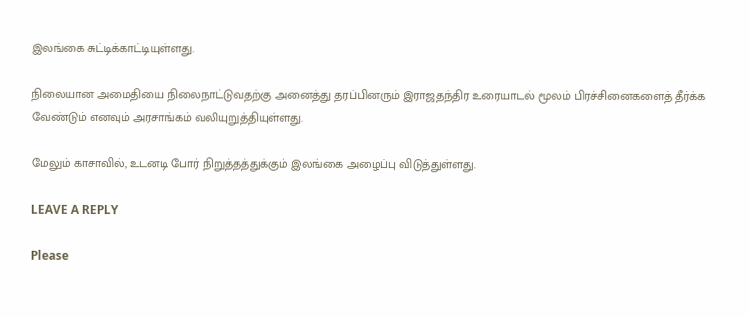இலங்கை சுட்டிக்காட்டியுள்ளது.

நிலையான அமைதியை நிலைநாட்டுவதற்கு அனைத்து தரப்பினரும் இராஜதந்திர உரையாடல் மூலம் பிரச்சினைகளைத் தீர்க்க வேண்டும் எனவும் அரசாங்கம் வலியுறுத்தியுள்ளது.

மேலும் காசாவில், உடனடி போர் நிறுத்தத்துக்கும் இலங்கை அழைப்பு விடுத்துள்ளது.

LEAVE A REPLY

Please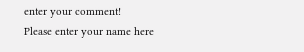enter your comment!
Please enter your name here